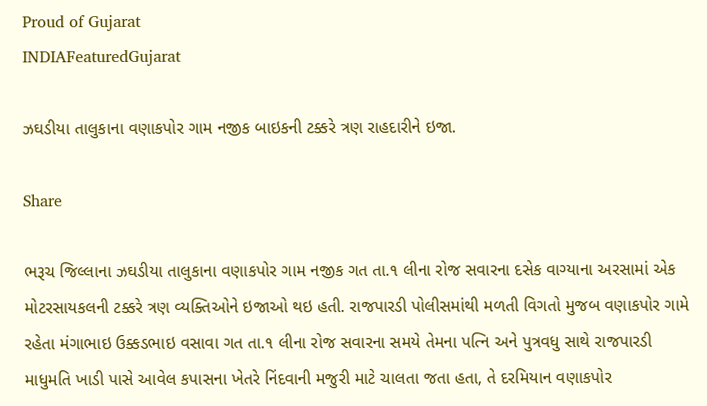Proud of Gujarat
INDIAFeaturedGujarat

ઝઘડીયા તાલુકાના વણાકપોર ગામ નજીક બાઇકની ટક્કરે ત્રણ રાહદારીને ઇજા.

Share

ભરૂચ જિલ્લાના ઝઘડીયા તાલુકાના વણાકપોર ગામ નજીક ગત તા.૧ લીના રોજ સવારના દસેક વાગ્યાના અરસામાં એક મોટરસાયકલની ટક્કરે ત્રણ વ્યક્તિઓને ઇજાઓ થઇ હતી. રાજપારડી પોલીસમાંથી મળતી વિગતો મુજબ વણાકપોર ગામે રહેતા મંગાભાઇ ઉક્કડભાઇ વસાવા ગત તા.૧ લીના રોજ સવારના સમયે તેમના પત્નિ અને પુત્રવધુ સાથે રાજપારડી માધુમતિ ખાડી પાસે આવેલ કપાસના ખેતરે નિંદવાની મજુરી માટે ચાલતા જતા હતા, તે દરમિયાન વણાકપોર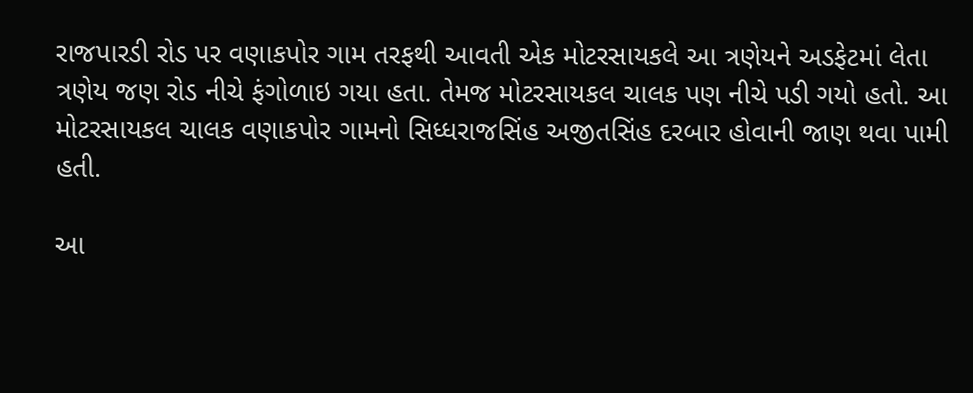રાજપારડી રોડ પર વણાકપોર ગામ તરફથી આવતી એક મોટરસાયકલે આ ત્રણેયને અડફેટમાં લેતા ત્રણેય જણ રોડ નીચે ફંગોળાઇ ગયા હતા. તેમજ મોટરસાયકલ ચાલક પણ નીચે પડી ગયો હતો. આ મોટરસાયકલ ચાલક વણાકપોર ગામનો સિધ્ધરાજસિંહ અજીતસિંહ દરબાર હોવાની જાણ થવા પામી હતી.

આ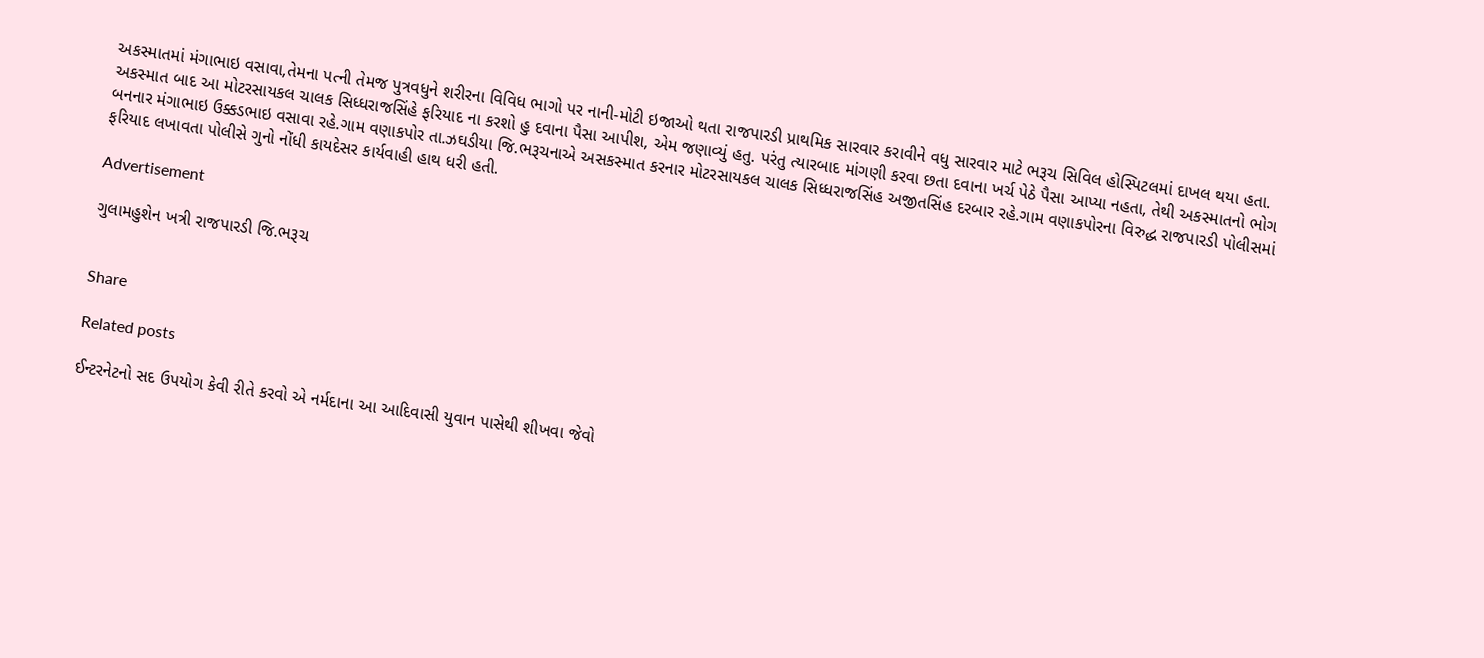અકસ્માતમાં મંગાભાઇ વસાવા,તેમના પત્ની તેમજ પુત્રવધુને શરીરના વિવિધ ભાગો પર નાની-મોટી ઇજાઓ થતા રાજપારડી પ્રાથમિક સારવાર કરાવીને વધુ સારવાર માટે ભરૂચ સિવિલ હોસ્પિટલમાં દાખલ થયા હતા. અકસ્માત બાદ આ મોટરસાયકલ ચાલક સિધ્ધરાજસિંહે ફરિયાદ ના કરશો હુ દવાના પૈસા આપીશ, એમ જણાવ્યું હતુ. પરંતુ ત્યારબાદ માંગણી કરવા છતા દવાના ખર્ચ પેઠે પૈસા આપ્યા નહતા, તેથી અકસ્માતનો ભોગ બનનાર મંગાભાઇ ઉક્કડભાઇ વસાવા રહે.ગામ વણાકપોર તા.ઝઘડીયા જિ.ભરૂચનાએ અસકસ્માત કરનાર મોટરસાયકલ ચાલક સિધ્ધરાજસિંહ અજીતસિંહ દરબાર રહે.ગામ વણાકપોરના વિરુદ્ધ રાજપારડી પોલીસમાં ફરિયાદ લખાવતા પોલીસે ગુનો નોંધી કાયદેસર કાર્યવાહી હાથ ધરી હતી.

Advertisement

ગુલામહુશેન ખત્રી રાજપારડી જિ.ભરૂચ


Share

Related posts

ઈન્ટરનેટનો સદ ઉપયોગ કેવી રીતે કરવો એ નર્મદાના આ આદિવાસી યુવાન પાસેથી શીખવા જેવો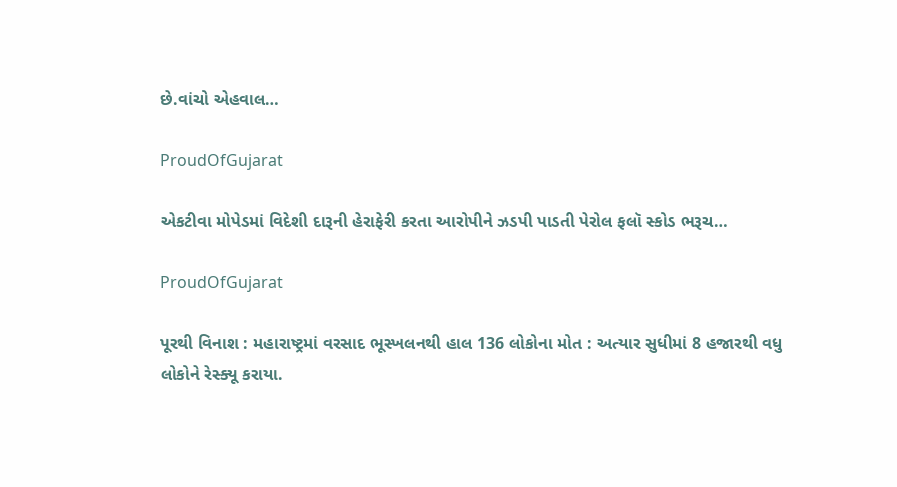છે.વાંચો એહવાલ…

ProudOfGujarat

એકટીવા મોપેડમાં વિદેશી દારૂની હેરાફેરી કરતા આરોપીને ઝડપી પાડતી પેરોલ ફલૉ સ્કોડ ભરૂચ…

ProudOfGujarat

પૂરથી વિનાશ : મહારાષ્ટ્રમાં વરસાદ ભૂસ્ખલનથી હાલ 136 લોકોના મોત : અત્યાર સુધીમાં 8 હજારથી વધુ લોકોને રેસ્ક્યૂ કરાયા.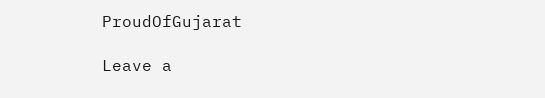ProudOfGujarat

Leave a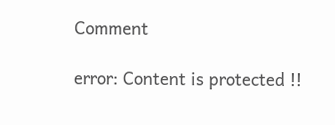Comment

error: Content is protected !!